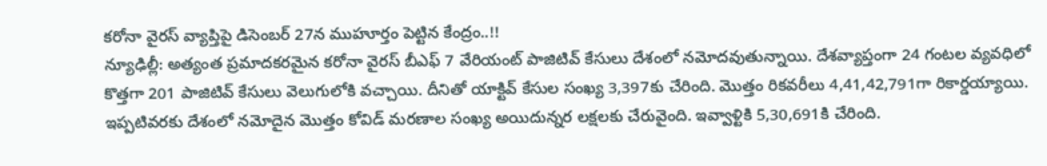కరోనా వైరస్ వ్యాప్తిపై డిసెంబర్ 27న ముహూర్తం పెట్టిన కేంద్రం..!!
న్యూఢిల్లీ: అత్యంత ప్రమాదకరమైన కరోనా వైరస్ బీఎఫ్ 7 వేరియంట్ పాజిటివ్ కేసులు దేశంలో నమోదవుతున్నాయి. దేశవ్యాప్తంగా 24 గంటల వ్యవధిలో కొత్తగా 201 పాజిటివ్ కేసులు వెలుగులోకి వచ్చాయి. దీనితో యాక్టివ్ కేసుల సంఖ్య 3,397కు చేరింది. మొత్తం రికవరీలు 4,41,42,791గా రికార్డయ్యాయి. ఇప్పటివరకు దేశంలో నమోదైన మొత్తం కోవిడ్ మరణాల సంఖ్య అయిదున్నర లక్షలకు చేరువైంది. ఇవ్వాళ్టికి 5,30,691కి చేరింది.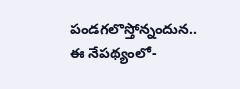పండగలొస్తోన్నందున..
ఈ నేపథ్యంలో-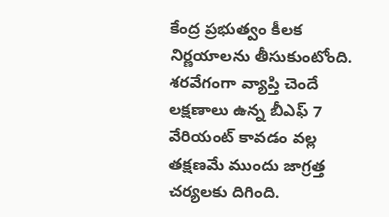కేంద్ర ప్రభుత్వం కీలక నిర్ణయాలను తీసుకుంటోంది. శరవేగంగా వ్యాప్తి చెందే లక్షణాలు ఉన్న బీఎఫ్ 7 వేరియంట్ కావడం వల్ల తక్షణమే ముందు జాగ్రత్త చర్యలకు దిగింది.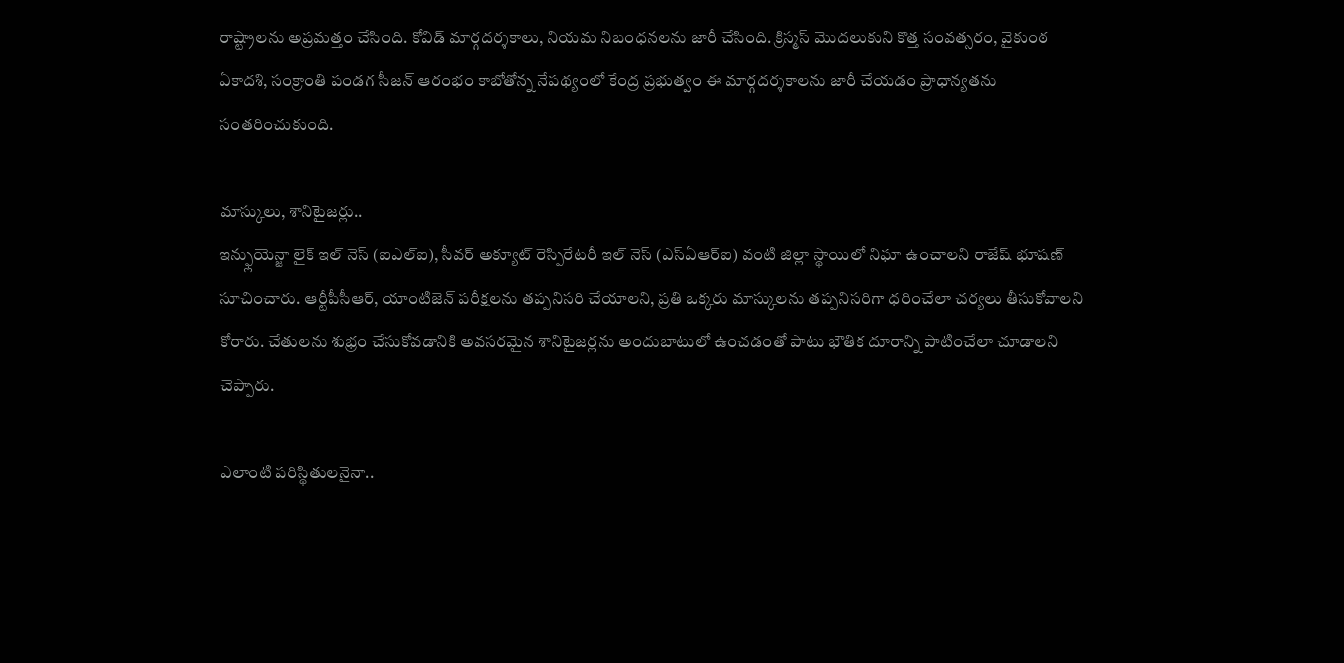రాష్ట్రాలను అప్రమత్తం చేసింది. కోవిడ్ మార్గదర్శకాలు, నియమ నిబంధనలను జారీ చేసింది. క్రిస్మస్ మొదలుకుని కొత్త సంవత్సరం, వైకుంఠ ఏకాదశి, సంక్రాంతి పండగ సీజన్ ఆరంభం కాబోతోన్న నేపథ్యంలో కేంద్ర ప్రభుత్వం ఈ మార్గదర్శకాలను జారీ చేయడం ప్రాధాన్యతను సంతరించుకుంది.

మాస్కులు, శానిటైజర్లు..
ఇన్ఫ్లుయెన్జా లైక్ ఇల్ నెస్ (ఐఎల్ఐ), సీవర్ అక్యూట్ రెస్పిరేటరీ ఇల్ నెస్ (ఎస్ఏఆర్ఐ) వంటి జిల్లా స్థాయిలో నిఘా ఉంచాలని రాజేష్ భూషణ్ సూచించారు. ఆర్టీపీసీఆర్, యాంటిజెన్ పరీక్షలను తప్పనిసరి చేయాలని, ప్రతి ఒక్కరు మాస్కులను తప్పనిసరిగా ధరించేలా చర్యలు తీసుకోవాలని కోరారు. చేతులను శుభ్రం చేసుకోవడానికి అవసరమైన శానిటైజర్లను అందుబాటులో ఉంచడంతో పాటు భౌతిక దూరాన్ని పాటించేలా చూడాలని చెప్పారు.

ఎలాంటి పరిస్థితులనైనా..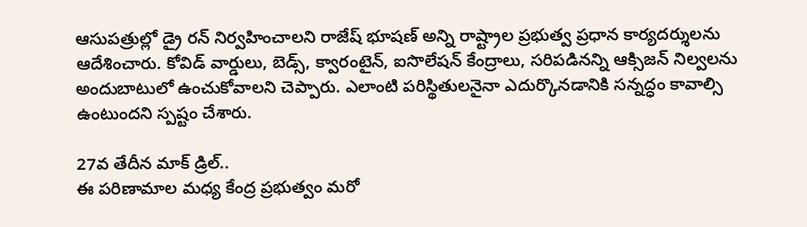ఆసుపత్రుల్లో డ్రై రన్ నిర్వహించాలని రాజేష్ భూషణ్ అన్ని రాష్ట్రాల ప్రభుత్వ ప్రధాన కార్యదర్శులను ఆదేశించారు. కోవిడ్ వార్డులు, బెడ్స్, క్వారంటైన్, ఐసొలేషన్ కేంద్రాలు, సరిపడినన్ని ఆక్సిజన్ నిల్వలను అందుబాటులో ఉంచుకోవాలని చెప్పారు. ఎలాంటి పరిస్థితులనైనా ఎదుర్కొనడానికి సన్నద్ధం కావాల్సి ఉంటుందని స్పష్టం చేశారు.

27వ తేదీన మాక్ డ్రిల్..
ఈ పరిణామాల మధ్య కేంద్ర ప్రభుత్వం మరో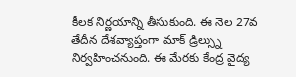కీలక నిర్ణయాన్ని తీసుకుంది. ఈ నెల 27వ తేదీన దేశవ్యాప్తంగా మాక్ డ్రిల్స్ను నిర్వహించనుంది. ఈ మేరకు కేంద్ర వైద్య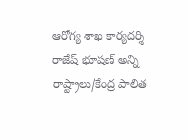ఆరోగ్య శాఖ కార్యదర్శి రాజేష్ భూషణ్ అన్ని రాష్ట్రాలు/కేంద్ర పాలిత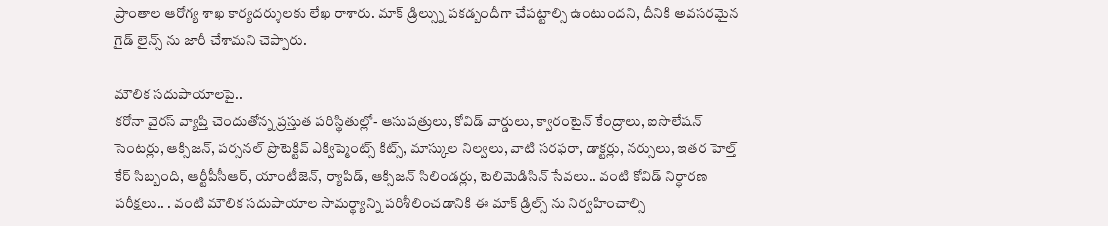ప్రాంతాల ఆరోగ్య శాఖ కార్యదర్శులకు లేఖ రాశారు. మాక్ డ్రిల్స్ను పకడ్బందీగా చేపట్టాల్సి ఉంటుందని, దీనికి అవసరమైన గైడ్ లైన్స్ ను జారీ చేశామని చెప్పారు.

మౌలిక సదుపాయాలపై..
కరోనా వైరస్ వ్యాప్తి చెందుతోన్న ప్రస్తుత పరిస్థితుల్లో- ఆసుపత్రులు, కోవిడ్ వార్డులు, క్వారంటైన్ కేంద్రాలు, ఐసొలేషన్ సెంటర్లు, ఆక్సిజన్, పర్సనల్ ప్రొటెక్టివ్ ఎక్విప్మెంట్స్ కిట్స్, మాస్కుల నిల్వలు, వాటి సరఫరా, డాక్టర్లు, నర్సులు, ఇతర హెల్త్ కేర్ సిబ్బంది, ఆర్టీపీసీఆర్, యాంటీజెన్, ర్యాపిడ్, ఆక్సిజన్ సిలిండర్లు, టెలిమెడిసిన్ సేవలు.. వంటి కోవిడ్ నిర్ధారణ పరీక్షలు.. . వంటి మౌలిక సదుపాయాల సామర్థ్యాన్ని పరిశీలించడానికి ఈ మాక్ డ్రిల్స్ ను నిర్వహించాల్సి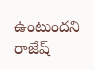ఉంటుందని రాజేష్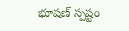భూషణ్ స్పష్టం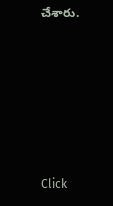చేశారు.












Click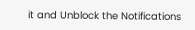it and Unblock the Notifications